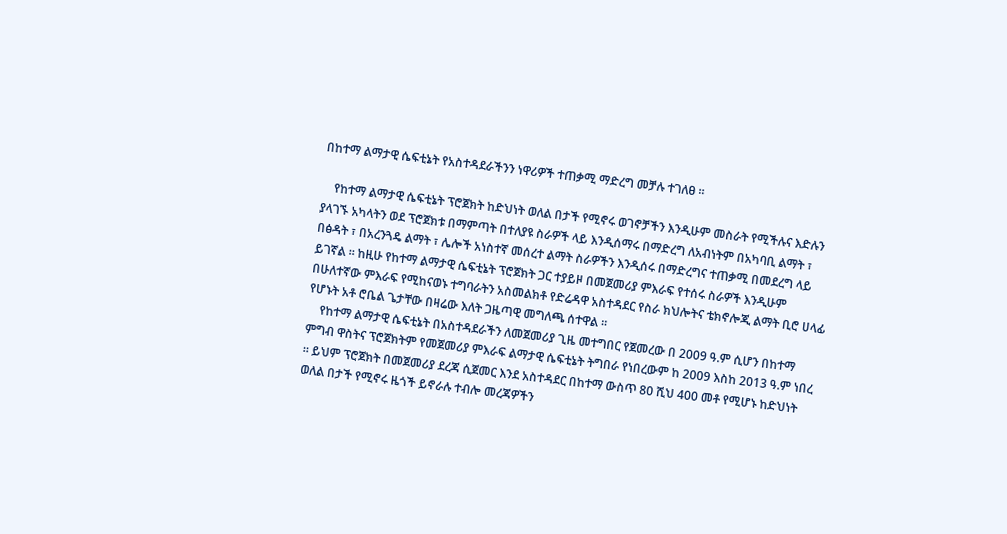በከተማ ልማታዊ ሴፍቲኔት የአስተዳደራችንን ነዋሪዎች ተጠቃሚ ማድረግ መቻሉ ተገለፀ ።

    የከተማ ልማታዊ ሴፍቲኔት ፕሮጀክት ከድህነት ወለል በታች የሚኖሩ ወገኖቻችን እንዲሁም መስራት የሚችሉና እድሉን ያላገኙ አካላትን ወደ ፕሮጀክቱ በማምጣት በተለያዩ ስራዎች ላይ እንዲሰማሩ በማድረግ ለአብነትም በአካባቢ ልማት ፣ በፅዳት ፣ በአረንጓዴ ልማት ፣ ሌሎች አነስተኛ መሰረተ ልማት ስራዎችን እንዲሰሩ በማድረግና ተጠቃሚ በመደረግ ላይ ይገኛል ። ከዚሁ የከተማ ልማታዊ ሴፍቲኔት ፕሮጀክት ጋር ተያይዞ በመጀመሪያ ምእራፍ የተሰሩ ስራዎች እንዲሁም በሁለተኛው ምእራፍ የሚከናወኑ ተግባራትን አስመልክቶ የድሬዳዋ አስተዳደር የስራ ክህሎትና ቴክኖሎጂ ልማት ቢሮ ሀላፊ የሆኑት አቶ ሮቤል ጌታቸው በዛሬው እለት ጋዜጣዊ መግለጫ ሰተዋል ።
    የከተማ ልማታዊ ሴፍቲኔት በአስተዳደራችን ለመጀመሪያ ጊዜ መተግበር የጀመረው በ 2009 ዓ.ም ሲሆን በከተማ ምግብ ዋስትና ፕሮጀክትም የመጀመሪያ ምእራፍ ልማታዊ ሴፍቲኔት ትግበራ የነበረውም ከ 2009 እስከ 2013 ዓ.ም ነበረ ። ይህም ፕሮጀክት በመጀመሪያ ደረጃ ሲጀመር እንደ አስተዳደር በከተማ ውስጥ 80 ሺህ 400 መቶ የሚሆኑ ከድህነት ወለል በታች የሚኖሩ ዜጎች ይኖራሉ ተብሎ መረጃዎችን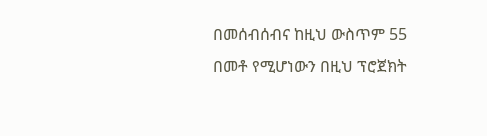በመሰብሰብና ከዚህ ውስጥም 55 በመቶ የሚሆነውን በዚህ ፕሮጀክት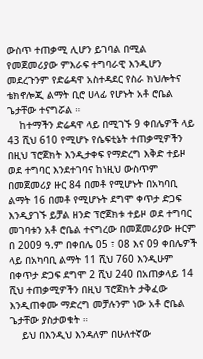ውስጥ ተጠቃሚ ሊሆን ይገባል በሚል የመጀመሪያው ምእራፍ ተግባራዊ እንዲሆን መደረጉንም የድሬዳዋ አስተዳደር የስራ ክህሎትና ቴክኖሎጂ ልማት ቢሮ ሀላፊ የሆኑት አቶ ሮቤል ጌታቸው ተናግሯል ።
    ከተማችን ድሬዳዋ ላይ በሚገኙ 9 ቀበሌዎች ላይ 43 ሺህ 610 የሚሆኑ የሴፍቲኔት ተጠቃሚዎችን በዚህ ፕሮጀክት እንዲታቀፍ የማድረግ እቅድ ተይዞ ወደ ተግባር እንደተገባና ከነዚህ ውስጥም በመጀመሪያ ዙር 84 በመቶ የሚሆኑት በአካባቢ ልማት 16 በመቶ የሚሆኑት ደግሞ ቀጥታ ድጋፍ እንዲያገኙ ይቻል ዘንድ ፕሮጀክቱ ተይዞ ወደ ተግባር መገባቱን አቶ ሮቤል ተናግረው በመጀመሪያው ዙርም በ 2009 ዓ.ም በቀበሌ 05 ፣ 08 እና 09 ቀበሌዎች ላይ በአካባቢ ልማት 11 ሺህ 760 እንዲሁም በቀጥታ ድጋፍ ደግሞ 2 ሺህ 240 በአጠቃላይ 14 ሺህ ተጠቃሚዎችን በዚህ ፕሮጀክት ታቅፈው እንዲጠቀሙ ማድረግ መቻሉንም ነው አቶ ሮቤል ጌታቸው ያስታወቁት ።
    ይህ በእንዲህ እንዳለም በሁለተኛው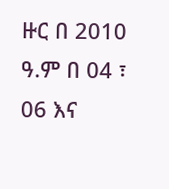ዙር በ 2010 ዓ.ም በ 04 ፣ 06 እና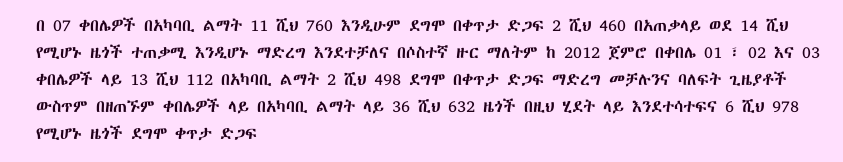በ 07 ቀበሌዎች በአካባቢ ልማት 11 ሺህ 760 እንዲሁም ደግሞ በቀጥታ ድጋፍ 2 ሺህ 460 በአጠቃላይ ወደ 14 ሺህ የሚሆኑ ዜጎች ተጠቃሚ እንዲሆኑ ማድረግ እንደተቻለና በሶስተኛ ዙር ማለትም ከ 2012 ጀምሮ በቀበሌ 01 ፣ 02 እና 03 ቀበሌዎች ላይ 13 ሺህ 112 በአካባቢ ልማት 2 ሺህ 498 ደግሞ በቀጥታ ድጋፍ ማድረግ መቻሉንና ባለፍት ጊዜያቶች ውስጥም በዘጠኙም ቀበሌዎች ላይ በአካባቢ ልማት ላይ 36 ሺህ 632 ዜጎች በዚህ ሂደት ላይ እንደተሳተፍና 6 ሺህ 978 የሚሆኑ ዜጎች ደግሞ ቀጥታ ድጋፍ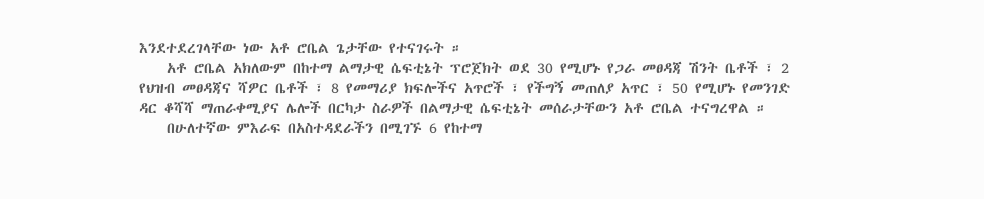እንደተደረገላቸው ነው አቶ ሮቤል ጌታቸው የተናገሩት ።
    አቶ ሮቤል አክለውም በከተማ ልማታዊ ሴፍቲኔት ፕሮጀክት ወደ 30 የሚሆኑ የጋራ መፀዳጃ ሽንት ቤቶች ፣ 2 የህዝብ መፀዳጃና ሻዎር ቤቶች ፣ 8 የመማሪያ ክፍሎችና አጥሮች ፣ የችግኝ መጠለያ አጥር ፣ 50 የሚሆኑ የመንገድ ዳር ቆሻሻ ማጠራቀሚያና ሌሎች በርካታ ስራዎች በልማታዊ ሴፍቲኔት መሰራታቸውን አቶ ሮቤል ተናግረዋል ።
    በሁለተኛው ምእራፍ በአስተዳደራችን በሚገኙ 6 የከተማ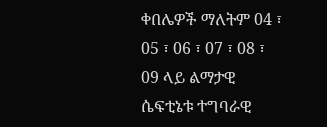ቀበሌዎች ማለትም 04 ፣ 05 ፣ 06 ፣ 07 ፣ 08 ፣ 09 ላይ ልማታዊ ሴፍቲኔቱ ተግባራዊ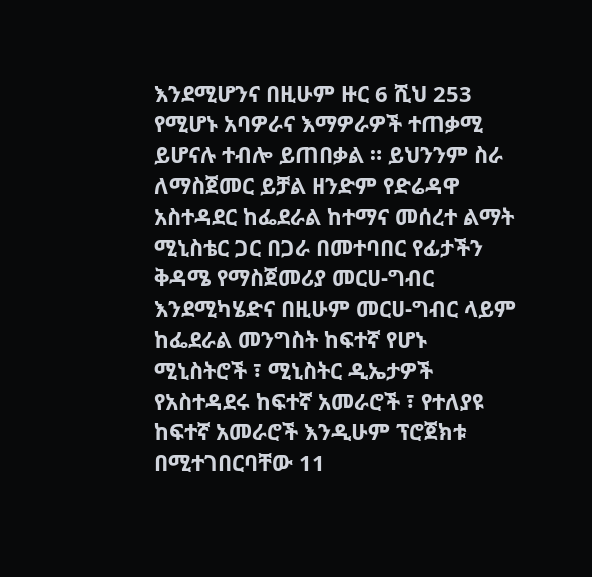እንደሚሆንና በዚሁም ዙር 6 ሺህ 253 የሚሆኑ አባዎራና እማዎራዎች ተጠቃሚ ይሆናሉ ተብሎ ይጠበቃል ። ይህንንም ስራ ለማስጀመር ይቻል ዘንድም የድሬዳዋ አስተዳደር ከፌደራል ከተማና መሰረተ ልማት ሚኒስቴር ጋር በጋራ በመተባበር የፊታችን ቅዳሜ የማስጀመሪያ መርሀ-ግብር እንደሚካሄድና በዚሁም መርሀ-ግብር ላይም ከፌደራል መንግስት ከፍተኛ የሆኑ ሚኒስትሮች ፣ ሚኒስትር ዲኤታዎች የአስተዳደሩ ከፍተኛ አመራሮች ፣ የተለያዩ ከፍተኛ አመራሮች እንዲሁም ፕሮጀክቱ በሚተገበርባቸው 11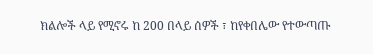ክልሎች ላይ የሚኖሩ ከ 200 በላይ ሰዎች ፣ ከየቀበሌው የተውጣጡ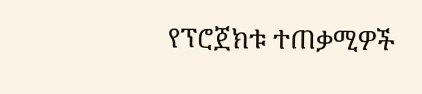የፕሮጀክቱ ተጠቃሚዎች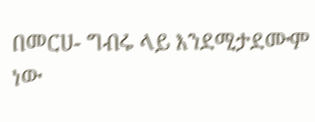በመርሀ- ግብሩ ላይ እንደሚታደሙም ነው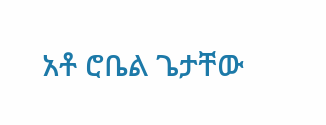አቶ ሮቤል ጌታቸው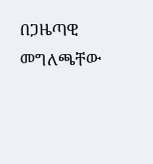በጋዜጣዊ መግለጫቸው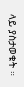ላይ ያስታወቁት ።